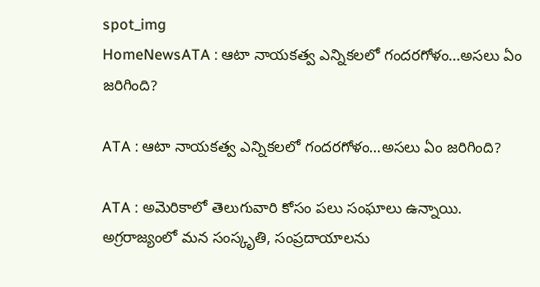spot_img
HomeNewsATA : ఆటా నాయకత్వ ఎన్నికలలో గందరగోళం...అసలు ఏం జరిగింది?

ATA : ఆటా నాయకత్వ ఎన్నికలలో గందరగోళం…అసలు ఏం జరిగింది?

ATA : అమెరికాలో తెలుగువారి కోసం పలు సంఘాలు ఉన్నాయి. అగ్రరాజ్యంలో మన సంస్కృతి, సంప్రదాయాలను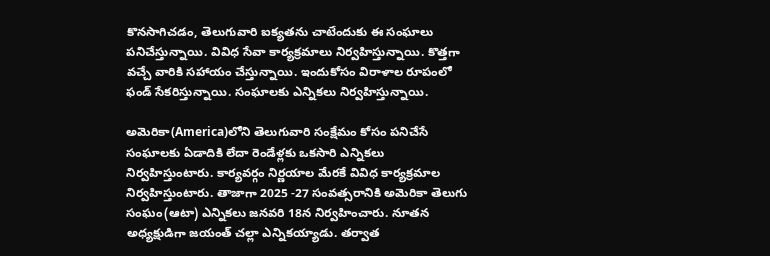కొనసాగిచడం, తెలుగువారి ఐక్యతను చాటేందుకు ఈ సంఘాలు పనిచేస్తున్నాయి. వివిధ సేవా కార్యక్రమాలు నిర్వహిస్తున్నాయి. కొత్తగా వచ్చే వారికి సహాయం చేస్తున్నాయి. ఇందుకోసం విరాళాల రూపంలో ఫండ్‌ సేకరిస్తున్నాయి. సంఘాలకు ఎన్నికలు నిర్వహిస్తున్నాయి.

అమెరికా(America)లోని తెలుగువారి సంక్షేమం కోసం పనిచేసే సంఘాలకు ఏడాదికి లేదా రెండేళ్లకు ఒకసారి ఎన్నికలు నిర్వహిస్తుంటారు. కార్యవర్గం నిర్ణయాల మేరకే వివిధ కార్యక్రమాల నిర్వహిస్తుంటారు. తాజాగా 2025 -27 సంవత్సరానికి అమెరికా తెలుగు సంఘం(ఆటా) ఎన్నికలు జనవరి 18న నిర్వహించారు. నూతన అధ్యక్షుడిగా జయంత్‌ చల్లా ఎన్నికయ్యాడు. తర్వాత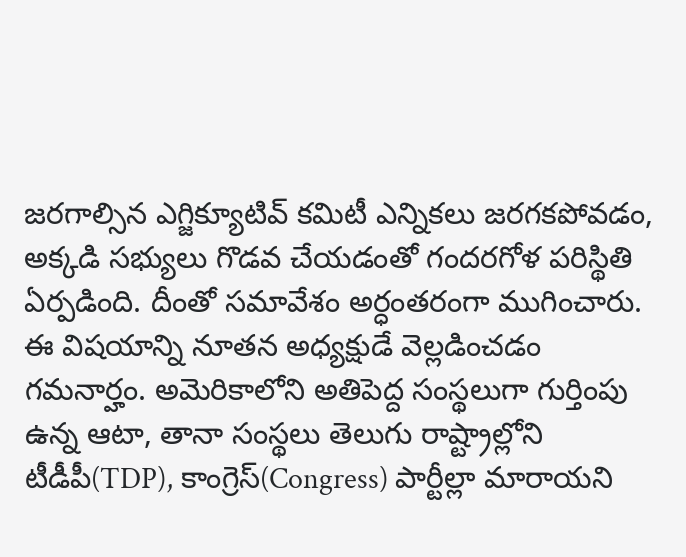జరగాల్సిన ఎగ్జిక్యూటివ్‌ కమిటీ ఎన్నికలు జరగకపోవడం, అక్కడి సభ్యులు గొడవ చేయడంతో గందరగోళ పరిస్థితి ఏర్పడింది. దీంతో సమావేశం అర్ధంతరంగా ముగించారు. ఈ విషయాన్ని నూతన అధ్యక్షుడే వెల్లడించడం గమనార్హం. అమెరికాలోని అతిపెద్ద సంస్థలుగా గుర్తింపు ఉన్న ఆటా, తానా సంస్థలు తెలుగు రాష్ట్రాల్లోని టీడీపీ(TDP), కాంగ్రెస్‌(Congress) పార్టీల్లా మారాయని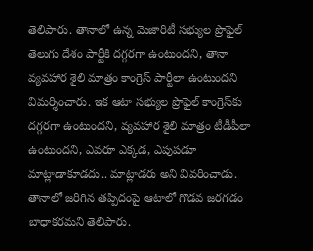తెలిపారు. తానాలో ఉన్న మెజారిటీ సభ్యుల ప్రొఫైల్‌ తెలుగు దేశం పార్టీకి దగ్గరగా ఉంటుందని, తానా వ్యవహార శైలి మాత్రం కాంగ్రెస్‌ పార్టీలా ఉంటుందని విమర్శించారు. ఇక ఆటా సభ్యుల ప్రొఫైల్‌ కాంగ్రెస్‌కు దగ్గరగా ఉంటుందని, వ్యవహార శైలి మాత్రం టీడీపీలా ఉంటుందని, ఎవరూ ఎక్కడ, ఎపుపడూ మాట్లాడాకూడదు.. మాట్లాడరు అని వివరించాడు. తానాలో జరిగిన తప్పిదంపై ఆటాలో గొడవ జరగడం బాధాకరమని తెలిపారు.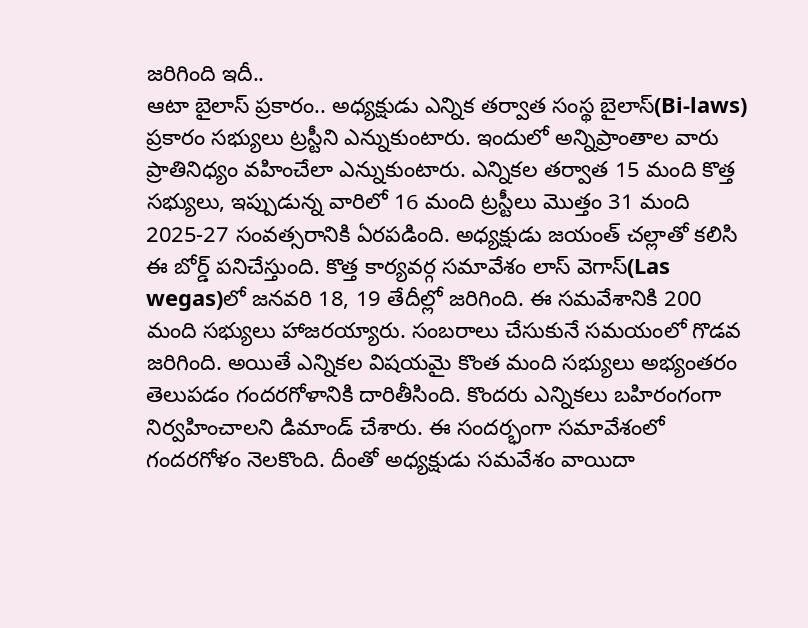జరిగింది ఇదీ..
ఆటా బైలాస్‌ ప్రకారం.. అధ్యక్షుడు ఎన్నిక తర్వాత సంస‍్థ బైలాస్‌(Bi-laws) ప్రకారం సభ్యులు ట్రస్టీని ఎన్నుకుంటారు. ఇందులో అన్నిప్రాంతాల వారు ప్రాతినిధ్యం వహించేలా ఎన్నుకుంటారు. ఎన్నికల తర్వాత 15 మంది కొత్త సభ్యులు, ఇప్పుడున్న వారిలో 16 మంది ట్రస్టీలు మొత్తం 31 మంది 2025-27 సంవత్సరానికి ఏరపడింది. అధ్యక్షుడు జయంత్‌ చల్లాతో కలిసి ఈ బోర్డ్‌ పనిచేస్తుంది. కొత్త కార్యవర్గ సమావేశం లాస్‌ వెగాస్‌(Las wegas)లో జనవరి 18, 19 తేదీల్లో జరిగింది. ఈ సమవేశానికి 200 మంది సభ్యులు హాజరయ్యారు. సంబరాలు చేసుకునే సమయంలో గొడవ జరిగింది. అయితే ఎన్నికల విషయమై కొంత మంది సభ్యులు అభ్యంతరం తెలుపడం గందరగోళానికి దారితీసింది. కొందరు ఎన్నికలు బహిరంగంగా నిర్వహించాలని డిమాండ్‌ చేశారు. ఈ సందర్భంగా సమావేశంలో గందరగోళం నెలకొంది. దీంతో అధ్యక్షుడు సమవేశం వాయిదా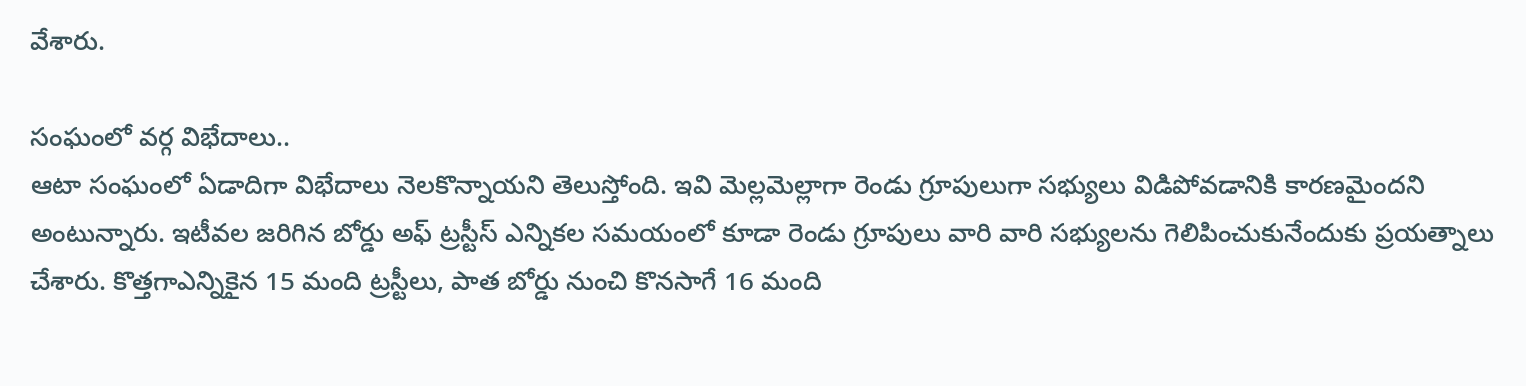వేశారు.

సంఘంలో వర్గ విభేదాలు..
ఆటా సంఘంలో ఏడాదిగా విభేదాలు నెలకొన్నాయని తెలుస్తోంది. ఇవి మెల్లమెల్లాగా రెండు గ్రూపులుగా సభ్యులు విడిపోవడానికి కారణమైందని అంటున్నారు. ఇటీవల జరిగిన బోర్డు అఫ్ ట్రస్టీస్ ఎన్నికల సమయంలో కూడా రెండు గ్రూపులు వారి వారి సభ్యులను గెలిపించుకునేందుకు ప్రయత్నాలు చేశారు. కొత్తగాఎన్నికైన 15 మంది ట్రస్టీలు, పాత బోర్డు నుంచి కొనసాగే 16 మంది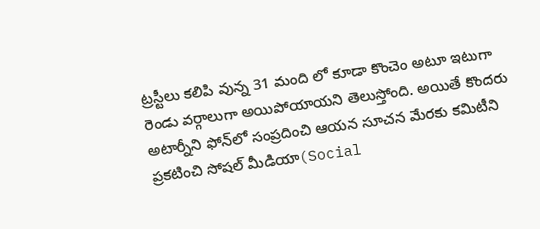ట్రస్టీలు కలిపి వున్న 31 మంది లో కూడా కొంచెం అటూ ఇటుగా రెండు వర్గాలుగా అయిపోయాయని తెలుస్తోంది. అయితే కొందరు అటార్నీని ఫోన్‌లో సంప్రదించి ఆయన సూచన మేరకు కమిటీని ప్రకటించి సోషల్‌ మీడియా(Social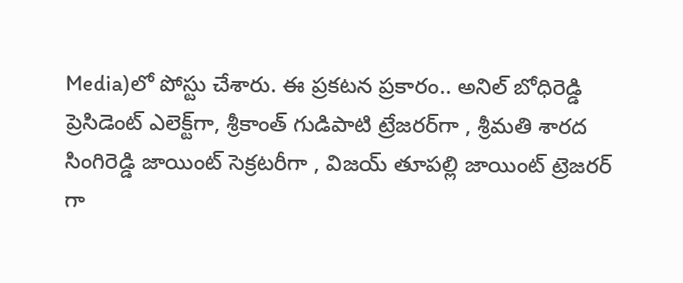Media)లో పోస్టు చేశారు. ఈ ప్రకటన ప్రకారం.. అనిల్‌ బోధిరెడ్డి ప్రెసిడెంట్‌ ఎలెక్ట్‌గా, శ్రీకాంత్ గుడిపాటి ట్రేజరర్‌గా , శ్రీమతి శారద సింగిరెడ్డి జాయింట్ సెక్రటరీగా , విజయ్ తూపల్లి జాయింట్ ట్రెజరర్ గా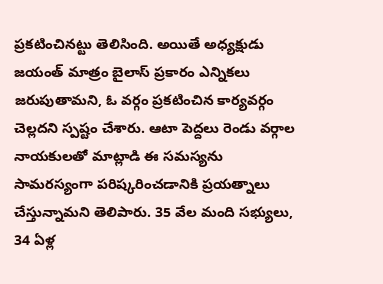ప్రకటించినట్టు తెలిసింది. అయితే అధ్యక్షుడు జయంత్‌ మాత్రం బైలాస్‌ ప్రకారం ఎన్నికలు జరుపుతామని, ఓ వర్గం ప్రకటించిన కార్యవర్గం చెల్లదని స్పష్టం చేశారు. ఆటా పెద్దలు రెండు వర్గాల నాయకులతో మాట్లాడి ఈ సమస్యను సామరస్యంగా పరిష్కరించడానికి ప్రయత్నాలు చేస్తున్నామని తెలిపారు. 35 వేల మంది సభ్యులు, 34 ఏళ‍్ల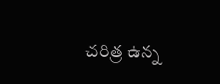చరిత్ర ఉన్న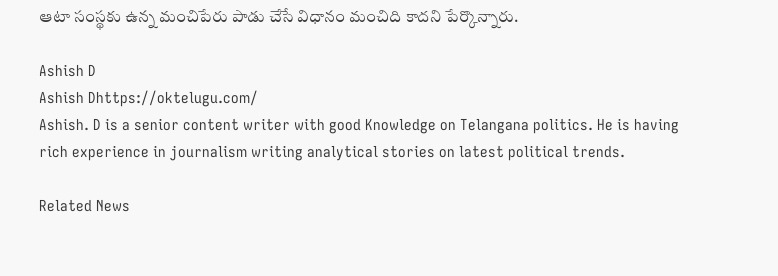ఆటా సంస్థకు ఉన్న మంచిపేరు పాడు చేసే విధానం మంచిది కాదని పేర్కొన్నారు.

Ashish D
Ashish Dhttps://oktelugu.com/
Ashish. D is a senior content writer with good Knowledge on Telangana politics. He is having rich experience in journalism writing analytical stories on latest political trends.

Related News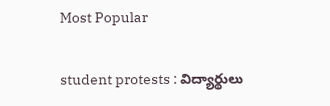Most Popular

student protests : విద్యార్థులు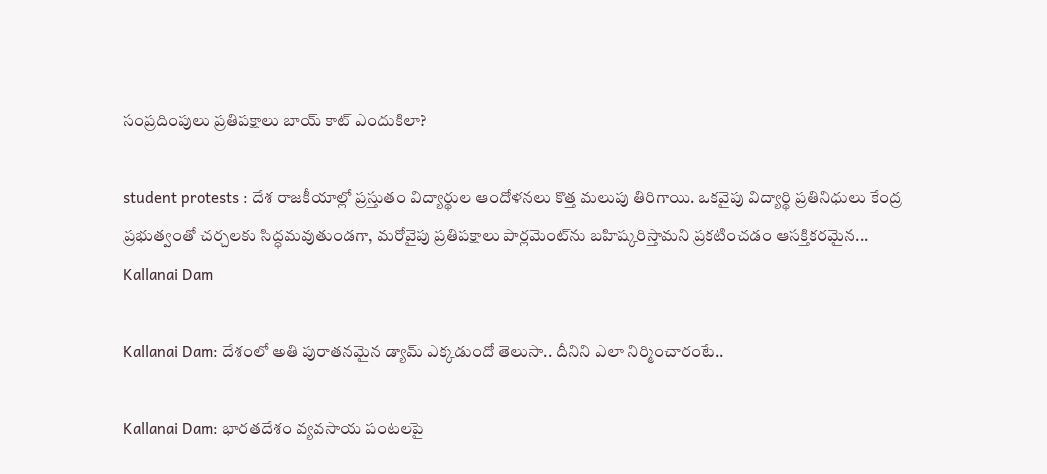సంప్రదింపులు ప్రతిపక్షాలు బాయ్ కాట్ ఎందుకిలా?

student protests : దేశ రాజకీయాల్లో ప్రస్తుతం విద్యార్థుల ఆందోళనలు కొత్త మలుపు తిరిగాయి. ఒకవైపు విద్యార్థి ప్రతినిధులు కేంద్ర ప్రభుత్వంతో చర్చలకు సిద్ధమవుతుండగా, మరోవైపు ప్రతిపక్షాలు పార్లమెంట్‌ను బహిష్కరిస్తామని ప్రకటించడం ఆసక్తికరమైన...
Kallanai Dam

Kallanai Dam: దేశంలో అతి పురాతనమైన డ్యామ్ ఎక్కడుందో తెలుసా.. దీనిని ఎలా నిర్మించారంటే..

Kallanai Dam: భారతదేశం వ్యవసాయ పంటలపై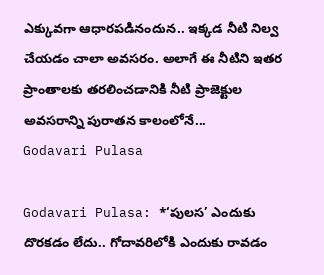ఎక్కువగా ఆధారపడినందున.. ఇక్కడ నీటి నిల్వ చేయడం చాలా అవసరం. అలాగే ఈ నీటిని ఇతర ప్రాంతాలకు తరలించడానికి నీటి ప్రాజెక్టుల అవసరాన్ని పురాతన కాలంలోనే...
Godavari Pulasa

Godavari Pulasa: *‘పులస’ ఎందుకు దొరకడం లేదు.. గోదావరిలోకి ఎందుకు రావడం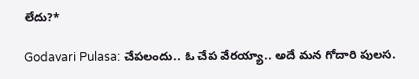లేదు?*

Godavari Pulasa: చేపలందు.. ఓ చేప వేరయ్యా.. అదే మన గోదారి పులస.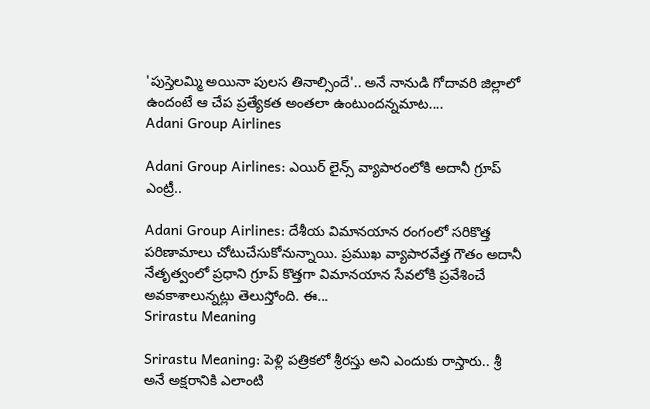'పుస్తెలమ్మి అయినా పులస తినాల్సిందే'.. అనే నానుడి గోదావరి జిల్లాలో ఉందంటే ఆ చేప ప్రత్యేకత అంతలా ఉంటుందన్నమాట....
Adani Group Airlines

Adani Group Airlines: ఎయిర్ లైన్స్ వ్యాపారంలోకి అదానీ గ్రూప్ ఎంట్రీ..

Adani Group Airlines: దేశీయ విమానయాన రంగంలో సరికొత్త పరిణామాలు చోటుచేసుకోనున్నాయి. ప్రముఖ వ్యాపారవేత్త గౌతం అదానీ నేతృత్వంలో ప్రధాని గ్రూప్ కొత్తగా విమానయాన సేవలోకి ప్రవేశించే అవకాశాలున్నట్లు తెలుస్తోంది. ఈ...
Srirastu Meaning

Srirastu Meaning: పెళ్లి పత్రికలో శ్రీరస్తు అని ఎందుకు రాస్తారు.. శ్రీ అనే అక్షరానికి ఎలాంటి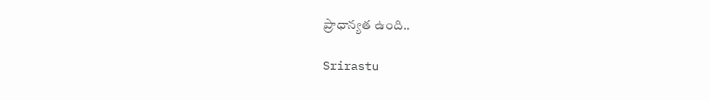ప్రాధాన్యత ఉంది..

Srirastu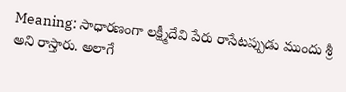Meaning: సాధారణంగా లక్ష్మీదేవి పేరు రాసేటప్పుడు ముందు శ్రీ అని రాస్తారు. అలాగే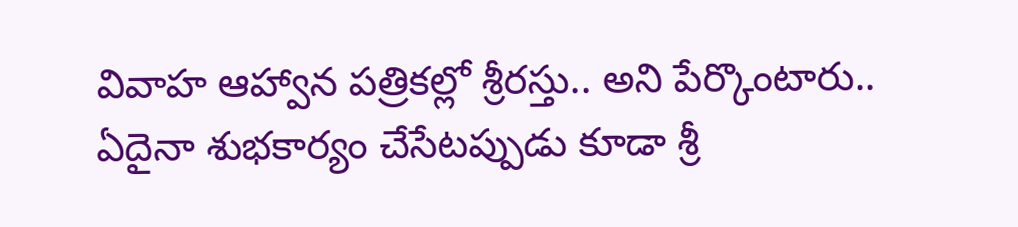వివాహ ఆహ్వాన పత్రికల్లో శ్రీరస్తు.. అని పేర్కొంటారు.. ఏదైనా శుభకార్యం చేసేటప్పుడు కూడా శ్రీ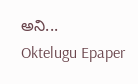అని...
Oktelugu Epaper